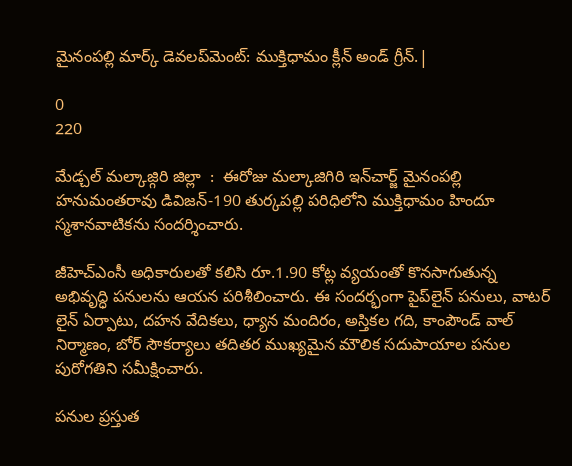మైనంపల్లి మార్క్ డెవలప్‌మెంట్: ముక్తిధామం క్లీన్ అండ్ గ్రీన్.|

0
220

మేడ్చల్ మల్కాజ్గిరి జిల్లా  :  ఈరోజు మల్కాజిగిరి ఇన్‌చార్జ్ మైనంపల్లి హనుమంతరావు డివిజన్-190 తుర్కపల్లి పరిధిలోని ముక్తిధామం హిందూ స్మశానవాటికను సందర్శించారు.

జీహెచ్ఎంసీ అధికారులతో కలిసి రూ.1.90 కోట్ల వ్యయంతో కొనసాగుతున్న అభివృద్ధి పనులను ఆయన పరిశీలించారు. ఈ సందర్భంగా పైప్‌లైన్ పనులు, వాటర్ లైన్ ఏర్పాటు, దహన వేదికలు, ధ్యాన మందిరం, అస్తికల గది, కాంపౌండ్ వాల్ నిర్మాణం, బోర్ సౌకర్యాలు తదితర ముఖ్యమైన మౌలిక సదుపాయాల పనుల పురోగతిని సమీక్షించారు.

పనుల ప్రస్తుత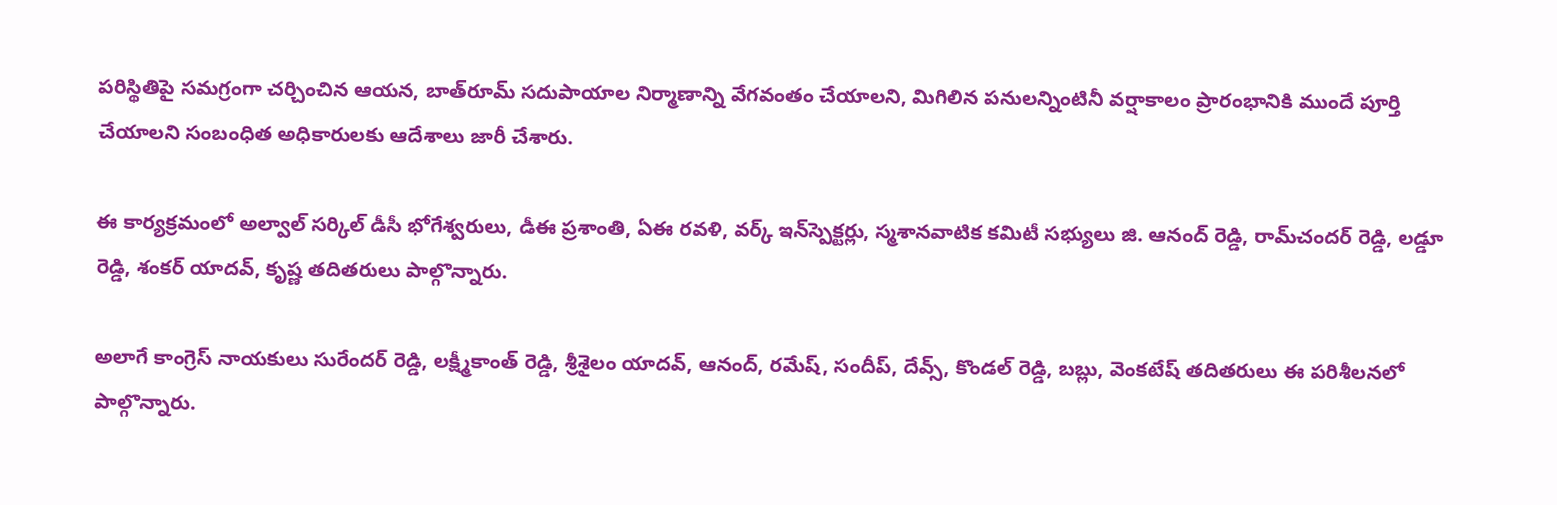పరిస్థితిపై సమగ్రంగా చర్చించిన ఆయన, బాత్‌రూమ్ సదుపాయాల నిర్మాణాన్ని వేగవంతం చేయాలని, మిగిలిన పనులన్నింటినీ వర్షాకాలం ప్రారంభానికి ముందే పూర్తి చేయాలని సంబంధిత అధికారులకు ఆదేశాలు జారీ చేశారు.

ఈ కార్యక్రమంలో అల్వాల్ సర్కిల్ డీసీ భోగేశ్వరులు, డీఈ ప్రశాంతి, ఏఈ రవళి, వర్క్ ఇన్‌స్పెక్టర్లు, స్మశానవాటిక కమిటీ సభ్యులు జి. ఆనంద్ రెడ్డి, రామ్‌చందర్ రెడ్డి, లడ్డూ రెడ్డి, శంకర్ యాదవ్, కృష్ణ తదితరులు పాల్గొన్నారు.

అలాగే కాంగ్రెస్ నాయకులు సురేందర్ రెడ్డి, లక్ష్మీకాంత్ రెడ్డి, శ్రీశైలం యాదవ్, ఆనంద్, రమేష్, సందీప్, దేవ్స్, కొండల్ రెడ్డి, బబ్లు, వెంకటేష్ తదితరులు ఈ పరిశీలనలో పాల్గొన్నారు.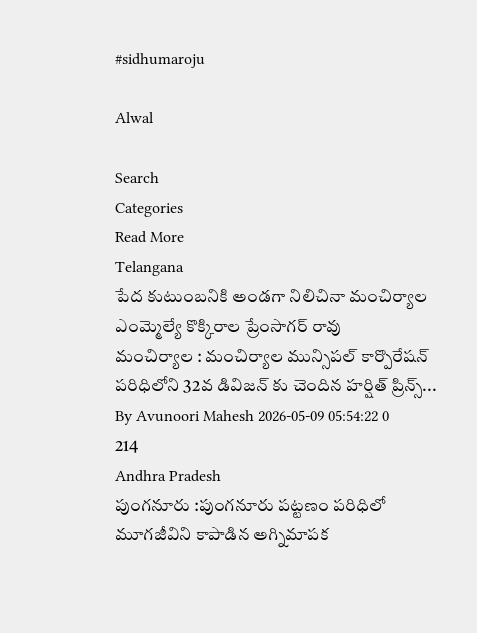#sidhumaroju

Alwal

Search
Categories
Read More
Telangana
పేద కుటుంబనికి అండగా నిలిచినా మంచిర్యాల ఎంమ్మెల్యే కొక్కిరాల ప్రేంసాగర్ రావు
మంచిర్యాల : మంచిర్యాల మున్సిపల్ కార్పొరేషన్ పరిధిలోని 32వ డివిజన్ కు చెందిన హర్షిత్ ప్రిన్స్...
By Avunoori Mahesh 2026-05-09 05:54:22 0 214
Andhra Pradesh
పుంగనూరు :పుంగనూరు పట్టణం పరిధిలో మూగజీవిని కాపాడిన అగ్నిమాపక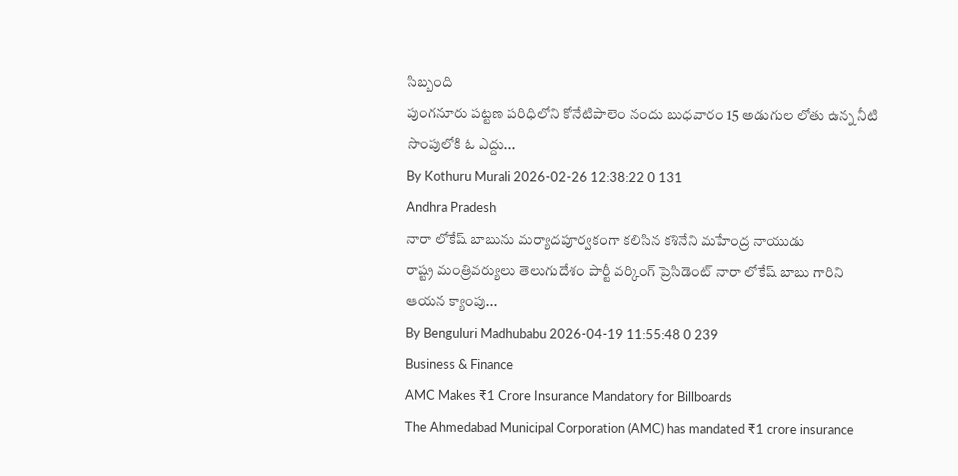సిబ్బంది
పుంగనూరు పట్టణ పరిధిలోని కోనేటిపాలెం నందు బుధవారం 15 అడుగుల లోతు ఉన్న నీటి సొంపులోకి ఓ ఎద్దు...
By Kothuru Murali 2026-02-26 12:38:22 0 131
Andhra Pradesh
నారా లోకేష్ బాబును మర్యాదపూర్వకంగా కలిసిన కశినేని మహేంద్ర నాయుడు
రాష్ట్ర మంత్రివర్యులు తెలుగుదేశం పార్టీ వర్కింగ్ ప్రెసిడెంట్ నారా లోకేష్ బాబు గారిని ఆయన క్యాంపు...
By Benguluri Madhubabu 2026-04-19 11:55:48 0 239
Business & Finance
AMC Makes ₹1 Crore Insurance Mandatory for Billboards
The Ahmedabad Municipal Corporation (AMC) has mandated ₹1 crore insurance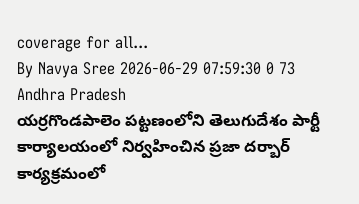coverage for all...
By Navya Sree 2026-06-29 07:59:30 0 73
Andhra Pradesh
యర్రగొండపాలెం పట్టణంలోని తెలుగుదేశం పార్టీ కార్యాలయంలో నిర్వహించిన ప్రజా దర్బార్ కార్యక్రమంలో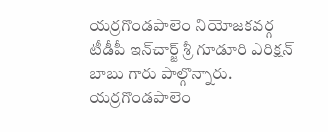యర్రగొండపాలెం నియోజకవర్గ టీడీపీ ఇన్‌చార్జ్ శ్రీ గూడూరి ఎరిక్షన్ బాబు గారు పాల్గొన్నారు.
యర్రగొండపాలెం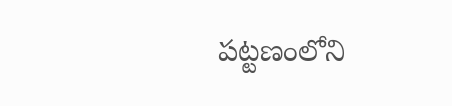పట్టణంలోని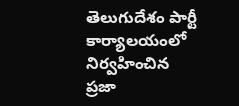తెలుగుదేశం పార్టీ కార్యాలయంలో నిర్వహించిన ప్రజా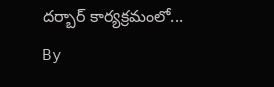దర్బార్ కార్యక్రమంలో...
By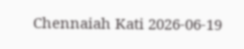Chennaiah Kati 2026-06-19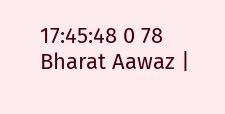17:45:48 0 78
Bharat Aawaz |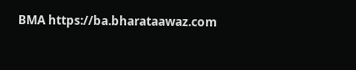BMA https://ba.bharataawaz.com